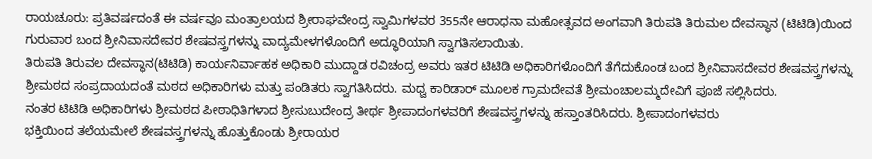ರಾಯಚೂರು: ಪ್ರತಿವರ್ಷದಂತೆ ಈ ವರ್ಷವೂ ಮಂತ್ರಾಲಯದ ಶ್ರೀರಾಘವೇಂದ್ರ ಸ್ವಾಮಿಗಳವರ 355ನೇ ಆರಾಧನಾ ಮಹೋತ್ಸವದ ಅಂಗವಾಗಿ ತಿರುಪತಿ ತಿರುಮಲ ದೇವಸ್ಥಾನ (ಟಿಟಿಡಿ)ಯಿಂದ ಗುರುವಾರ ಬಂದ ಶ್ರೀನಿವಾಸದೇವರ ಶೇಷವಸ್ತ್ರಗಳನ್ನು ವಾದ್ಯಮೇಳಗಳೊಂದಿಗೆ ಅದ್ಧೂರಿಯಾಗಿ ಸ್ವಾಗತಿಸಲಾಯಿತು.
ತಿರುಪತಿ ತಿರುವಲ ದೇವಸ್ಥಾನ(ಟಿಟಿಡಿ) ಕಾರ್ಯನಿರ್ವಾಹಕ ಅಧಿಕಾರಿ ಮುದ್ದಾಡ ರವಿಚಂದ್ರ ಅವರು ಇತರ ಟಿಟಿಡಿ ಅಧಿಕಾರಿಗಳೊಂದಿಗೆ ತೆಗೆದುಕೊಂಡ ಬಂದ ಶ್ರೀನಿವಾಸದೇವರ ಶೇಷವಸ್ತ್ರಗಳನ್ನು ಶ್ರೀಮಠದ ಸಂಪ್ರದಾಯದಂತೆ ಮಠದ ಅಧಿಕಾರಿಗಳು ಮತ್ತು ಪಂಡಿತರು ಸ್ವಾಗತಿಸಿದರು. ಮಧ್ವ ಕಾರಿಡಾರ್ ಮೂಲಕ ಗ್ರಾಮದೇವತೆ ಶ್ರೀಮಂಚಾಲಮ್ಮದೇವಿಗೆ ಪೂಜೆ ಸಲ್ಲಿಸಿದರು.
ನಂತರ ಟಿಟಿಡಿ ಅಧಿಕಾರಿಗಳು ಶ್ರೀಮಠದ ಪೀಠಾಧಿತಿಗಳಾದ ಶ್ರೀಸುಬುದೇಂದ್ರ ತೀರ್ಥ ಶ್ರೀಪಾದಂಗಳವರಿಗೆ ಶೇಷವಸ್ತ್ರಗಳನ್ನು ಹಸ್ತಾಂತರಿಸಿದರು. ಶ್ರೀಪಾದಂಗಳವರು
ಭಕ್ತಿಯಿಂದ ತಲೆಯಮೇಲೆ ಶೇಷವಸ್ತ್ರಗಳನ್ನು ಹೊತ್ತುಕೊಂಡು ಶ್ರೀರಾಯರ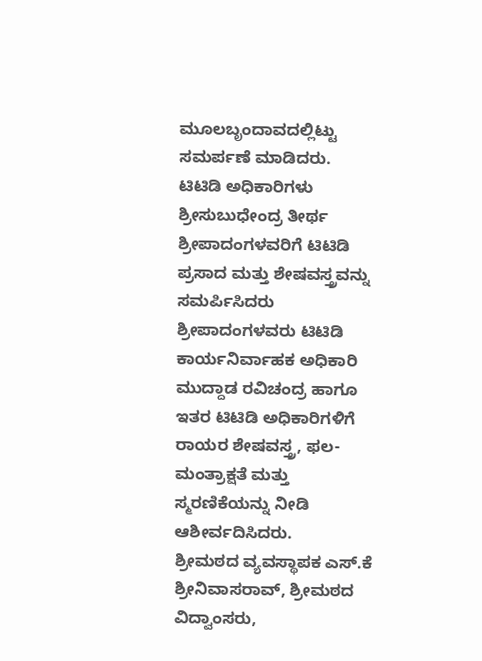ಮೂಲಬೃಂದಾವದಲ್ಲಿಟ್ಟು ಸಮರ್ಪಣೆ ಮಾಡಿದರು.
ಟಿಟಿಡಿ ಅಧಿಕಾರಿಗಳು ಶ್ರೀಸುಬುಧೇಂದ್ರ ತೀರ್ಥ ಶ್ರೀಪಾದಂಗಳವರಿಗೆ ಟಿಟಿಡಿ ಪ್ರಸಾದ ಮತ್ತು ಶೇಷವಸ್ತ್ರವನ್ನು ಸಮರ್ಪಿಸಿದರು ಶ್ರೀಪಾದಂಗಳವರು ಟಿಟಿಡಿ ಕಾರ್ಯನಿರ್ವಾಹಕ ಅಧಿಕಾರಿ ಮುದ್ದಾಡ ರವಿಚಂದ್ರ ಹಾಗೂ ಇತರ ಟಿಟಿಡಿ ಅಧಿಕಾರಿಗಳಿಗೆ ರಾಯರ ಶೇಷವಸ್ತ್ರ, ಫಲ-ಮಂತ್ರಾಕ್ಷತೆ ಮತ್ತು ಸ್ಮರಣಿಕೆಯನ್ನು ನೀಡಿ ಆಶೀರ್ವದಿಸಿದರು.
ಶ್ರೀಮಠದ ವ್ಯವಸ್ಥಾಪಕ ಎಸ್.ಕೆ ಶ್ರೀನಿವಾಸರಾವ್, ಶ್ರೀಮಠದ ವಿದ್ವಾಂಸರು,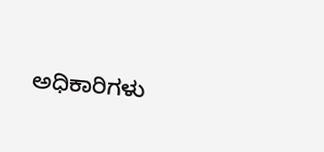ಅಧಿಕಾರಿಗಳು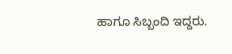ಹಾಗೂ ಸಿಬ್ಬಂದಿ ಇದ್ದರು.